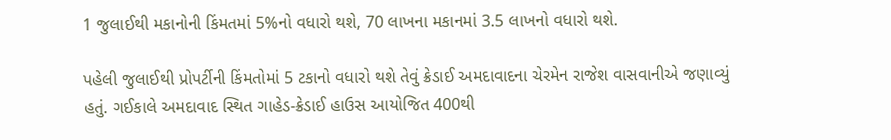1 જુલાઈથી મકાનોની કિંમતમાં 5%નો વધારો થશે, 70 લાખના મકાનમાં 3.5 લાખનો વધારો થશે.

પહેલી જુલાઈથી પ્રોપર્ટીની કિંમતોમાં 5 ટકાનો વધારો થશે તેવું ક્રેડાઈ અમદાવાદના ચેરમેન રાજેશ વાસવાનીએ જણાવ્યું હતું. ગઈકાલે અમદાવાદ સ્થિત ગાહેડ-ક્રેડાઈ હાઉસ આયોજિત 400થી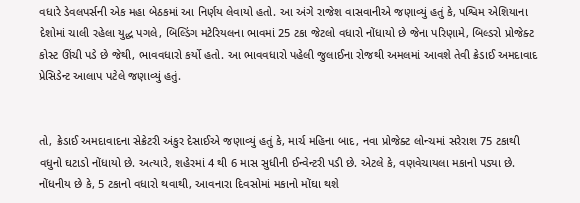વધારે ડેવલપર્સની એક મહા બેઠકમાં આ નિર્ણય લેવાયો હતો. આ અંગે રાજેશ વાસવાનીએ જણાવ્યું હતું કે, પશ્વિમ એશિયાના દેશોમાં ચાલી રહેલા યુદ્ધ પગલે, બિલ્ડિંગ મટેરિયલના ભાવમાં 25 ટકા જેટલો વધારો નોંધાયો છે જેના પરિણામે, બિલ્ડરો પ્રોજેક્ટ કોસ્ટ ઊંચી પડે છે જેથી, ભાવવધારો કર્યો હતો. આ ભાવવધારો પહેલી જુલાઈના રોજથી અમલમાં આવશે તેવી ક્રેડાઈ અમદાવાદ પ્રેસિડેન્ટ આલાપ પટેલે જણાવ્યું હતું.


તો, ક્રેડાઈ અમદાવાદના સેક્રેટરી અંકુર દેસાઈએ જણાવ્યું હતું કે, માર્ચ મહિના બાદ, નવા પ્રોજેક્ટ લોન્ચમાં સરેરાશ 75 ટકાથી વધુનો ઘટાડો નોંધાયો છે. અત્યારે, શહેરમાં 4 થી 6 માસ સુધીની ઈન્વેન્ટરી પડી છે. એટલે કે, વણવેચાયલા મકાનો પડ્યા છે.
નોંધનીય છે કે, 5 ટકાનો વધારો થવાથી, આવનારા દિવસોમાં મકાનો મોંઘા થશે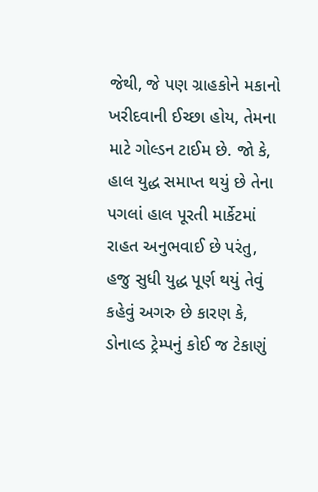જેથી, જે પણ ગ્રાહકોને મકાનો ખરીદવાની ઈચ્છા હોય, તેમના માટે ગોલ્ડન ટાઈમ છે. જો કે, હાલ યુદ્ધ સમાપ્ત થયું છે તેના પગલાં હાલ પૂરતી માર્કેટમાં રાહત અનુભવાઈ છે પરંતુ, હજુ સુધી યુદ્ધ પૂર્ણ થયું તેવું કહેવું અગરુ છે કારણ કે, ડોનાલ્ડ ટ્રેમ્પનું કોઈ જ ટેકાણું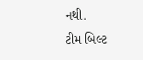નથી.
ટીમ બિલ્ટ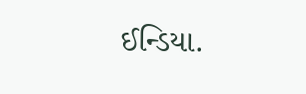ઈન્ડિયા.